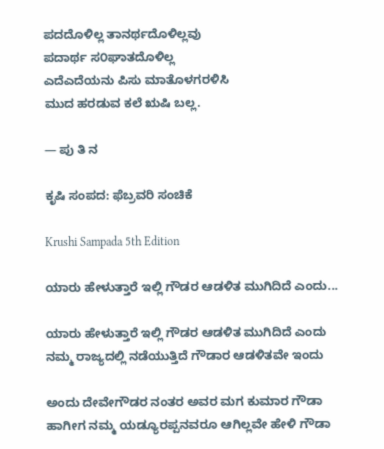ಪದದೊಳಿಲ್ಲ ತಾನರ್ಥದೊಳಿಲ್ಲವು
ಪದಾರ್ಥ ಸ೦ಘಾತದೊಳಿಲ್ಲ
ಎದೆಎದೆಯನು ಪಿಸು ಮಾತೊಳಗರಳಿಸಿ
ಮುದ ಹರಡುವ ಕಲೆ ಋಷಿ ಬಲ್ಲ.

— ಪು ತಿ ನ

ಕೃಷಿ ಸಂಪದ: ಫೆಬ್ರವರಿ ಸಂಚಿಕೆ

Krushi Sampada 5th Edition

ಯಾರು ಹೇಳುತ್ತಾರೆ ಇಲ್ಲಿ ಗೌಡರ ಆಡಳಿತ ಮುಗಿದಿದೆ ಎಂದು...

ಯಾರು ಹೇಳುತ್ತಾರೆ ಇಲ್ಲಿ ಗೌಡರ ಆಡಳಿತ ಮುಗಿದಿದೆ ಎಂದು
ನಮ್ಮ ರಾಜ್ಯದಲ್ಲಿ ನಡೆಯುತ್ತಿದೆ ಗೌಡಾರ ಆಡಳಿತವೇ ಇಂದು

ಅಂದು ದೇವೇಗೌಡರ ನಂತರ ಅವರ ಮಗ ಕುಮಾರ ಗೌಡಾ
ಹಾಗೀಗ ನಮ್ಮ ಯಡ್ಯೂರಪ್ಪನವರೂ ಆಗಿಲ್ಲವೇ ಹೇಳಿ ಗೌಡಾ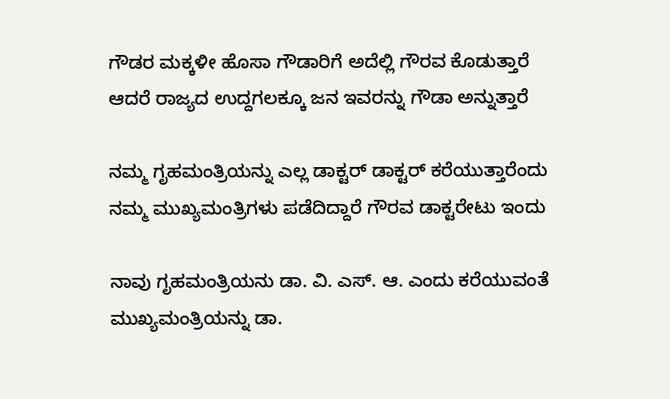ಗೌಡರ ಮಕ್ಕಳೀ ಹೊಸಾ ಗೌಡಾರಿಗೆ ಅದೆಲ್ಲಿ ಗೌರವ ಕೊಡುತ್ತಾರೆ
ಆದರೆ ರಾಜ್ಯದ ಉದ್ದಗಲಕ್ಕೂ ಜನ ಇವರನ್ನು ಗೌಡಾ ಅನ್ನುತ್ತಾರೆ

ನಮ್ಮ ಗೃಹಮಂತ್ರಿಯನ್ನು ಎಲ್ಲ ಡಾಕ್ಟರ್ ಡಾಕ್ಟರ್ ಕರೆಯುತ್ತಾರೆಂದು
ನಮ್ಮ ಮುಖ್ಯಮಂತ್ರಿಗಳು ಪಡೆದಿದ್ದಾರೆ ಗೌರವ ಡಾಕ್ಟರೇಟು ಇಂದು

ನಾವು ಗೃಹಮಂತ್ರಿಯನು ಡಾ. ವಿ. ಎಸ್. ಆ. ಎಂದು ಕರೆಯುವಂತೆ
ಮುಖ್ಯಮಂತ್ರಿಯನ್ನು ಡಾ.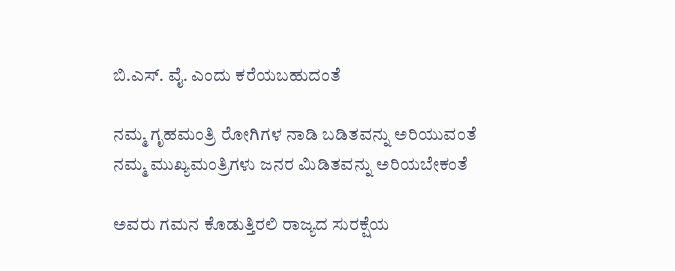ಬಿ.ಎಸ್. ವೈ. ಎಂದು ಕರೆಯಬಹುದಂತೆ

ನಮ್ಮ ಗೃಹಮಂತ್ರಿ ರೋಗಿಗಳ ನಾಡಿ ಬಡಿತವನ್ನು ಅರಿಯುವಂತೆ
ನಮ್ಮ ಮುಖ್ಯಮಂತ್ರಿಗಳು ಜನರ ಮಿಡಿತವನ್ನು ಅರಿಯಬೇಕಂತೆ

ಅವರು ಗಮನ ಕೊಡುತ್ತಿರಲಿ ರಾಜ್ಯದ ಸುರಕ್ಷೆಯ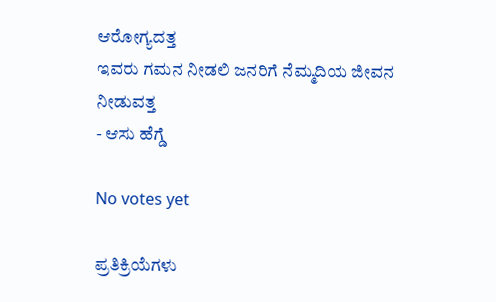ಆರೋಗ್ಯದತ್ತ
ಇವರು ಗಮನ ನೀಡಲಿ ಜನರಿಗೆ ನೆಮ್ಮದಿಯ ಜೀವನ ನೀಡುವತ್ತ
- ಆಸು ಹೆಗ್ಡೆ

No votes yet

ಪ್ರತಿಕ್ರಿಯೆಗಳು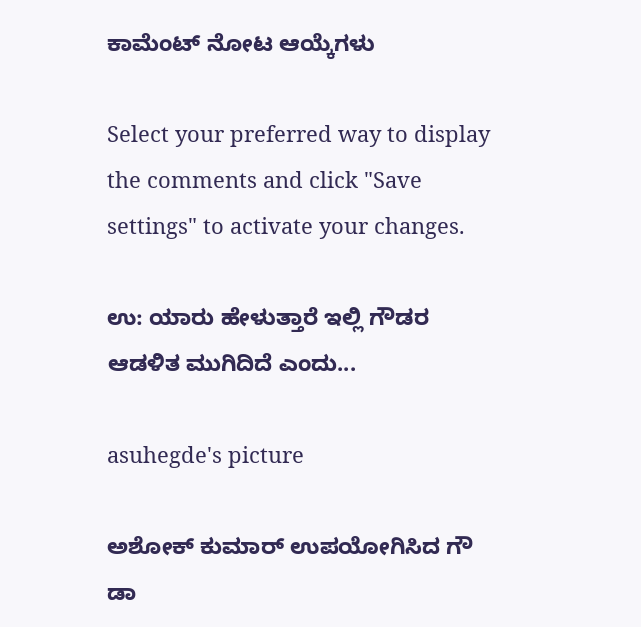ಕಾಮೆಂಟ್ ನೋಟ ಆಯ್ಕೆಗಳು

Select your preferred way to display the comments and click "Save settings" to activate your changes.

ಉ: ಯಾರು ಹೇಳುತ್ತಾರೆ ಇಲ್ಲಿ ಗೌಡರ ಆಡಳಿತ ಮುಗಿದಿದೆ ಎಂದು...

asuhegde's picture

ಅಶೋಕ್ ಕುಮಾರ್ ಉಪಯೋಗಿಸಿದ ಗೌ ಡಾ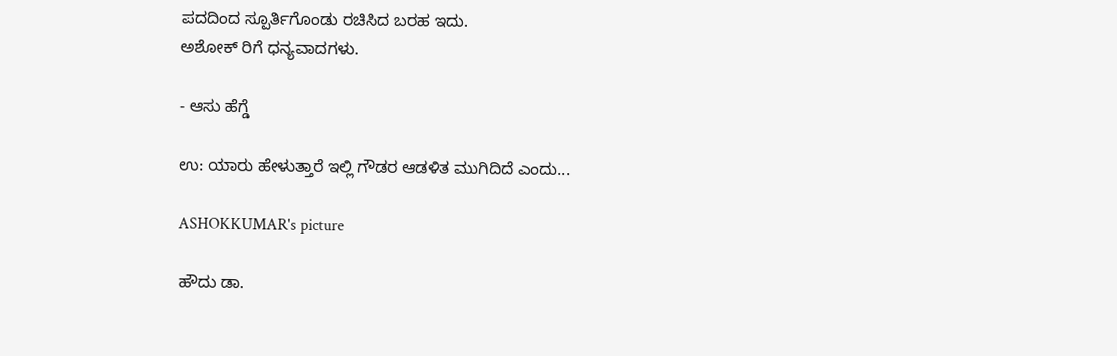ಪದದಿಂದ ಸ್ಪೂರ್ತಿಗೊಂಡು ರಚಿಸಿದ ಬರಹ ಇದು.
ಅಶೋಕ್ ರಿಗೆ ಧನ್ಯವಾದಗಳು.

- ಆಸು ಹೆಗ್ಡೆ

ಉ: ಯಾರು ಹೇಳುತ್ತಾರೆ ಇಲ್ಲಿ ಗೌಡರ ಆಡಳಿತ ಮುಗಿದಿದೆ ಎಂದು...

ASHOKKUMAR's picture

ಹೌದು ಡಾ.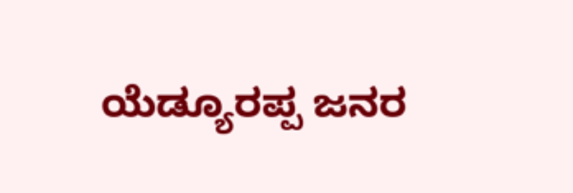ಯೆಡ್ಯೂರಪ್ಪ ಜನರ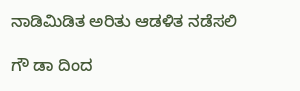ನಾಡಿಮಿಡಿತ ಅರಿತು ಆಡಳಿತ ನಡೆಸಲಿ

ಗೌ ಡಾ ದಿಂದ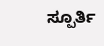ಸ್ಪೂರ್ತಿ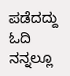ಪಡೆದದ್ದು ಓದಿ ನನ್ನಲ್ಲೂ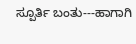ಸ್ಪೂರ್ತಿ ಬಂತು---ಹಾಗಾಗಿ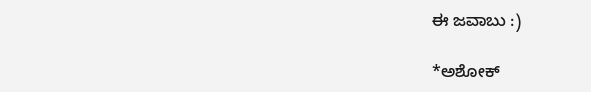ಈ ಜವಾಬು :)

*ಅಶೋಕ್